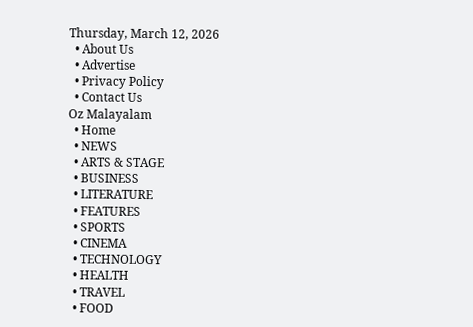Thursday, March 12, 2026
  • About Us
  • Advertise
  • Privacy Policy
  • Contact Us
Oz Malayalam
  • Home
  • NEWS
  • ARTS & STAGE
  • BUSINESS
  • LITERATURE
  • FEATURES
  • SPORTS
  • CINEMA
  • TECHNOLOGY
  • HEALTH
  • TRAVEL
  • FOOD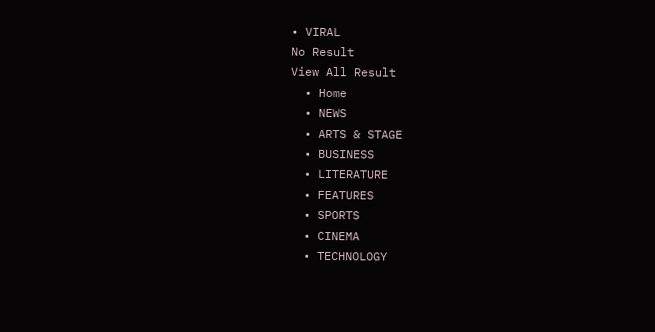• VIRAL
No Result
View All Result
  • Home
  • NEWS
  • ARTS & STAGE
  • BUSINESS
  • LITERATURE
  • FEATURES
  • SPORTS
  • CINEMA
  • TECHNOLOGY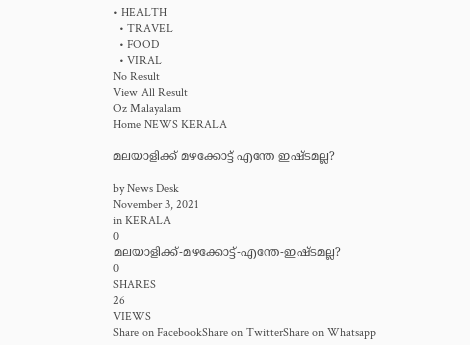• HEALTH
  • TRAVEL
  • FOOD
  • VIRAL
No Result
View All Result
Oz Malayalam
Home NEWS KERALA

മലയാളിക്ക് മഴക്കോട്ട് എന്തേ ഇഷ്ടമല്ല?

by News Desk
November 3, 2021
in KERALA
0
മലയാളിക്ക്-മഴക്കോട്ട്-എന്തേ-ഇഷ്ടമല്ല?
0
SHARES
26
VIEWS
Share on FacebookShare on TwitterShare on Whatsapp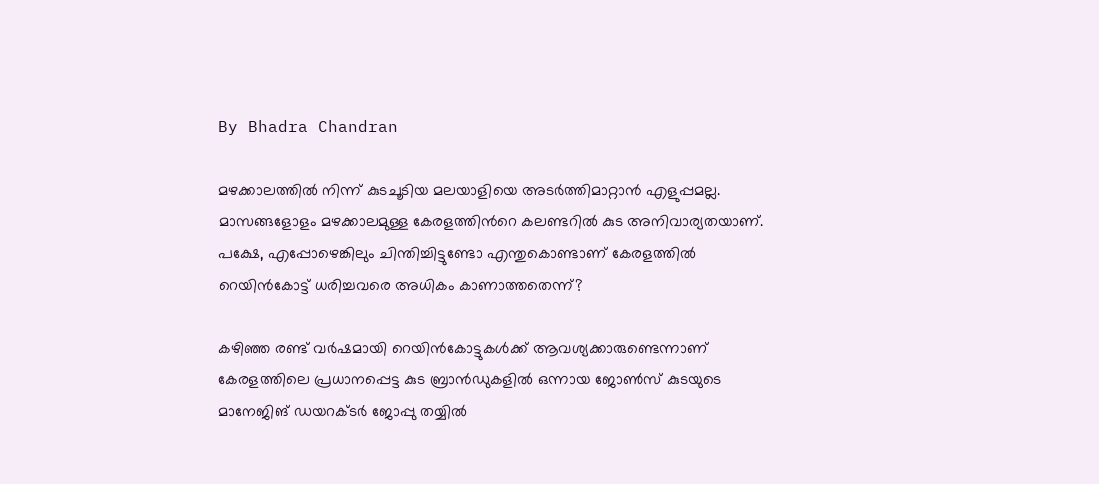By Bhadra Chandran

മഴക്കാലത്തില്‍ നിന്ന് കുടചൂടിയ മലയാളിയെ അടര്‍ത്തിമാറ്റാന്‍ എളുപ്പമല്ല. മാസങ്ങളോളം മഴക്കാലമുള്ള കേരളത്തിന്‍റെ കലണ്ടറില്‍ കുട അനിവാര്യതയാണ്. പക്ഷേ, എപ്പോഴെങ്കിലും ചിന്തിച്ചിട്ടുണ്ടോ എന്തുകൊണ്ടാണ് കേരളത്തില്‍ റെയിൻകോട്ട് ധരിച്ചവരെ അധികം കാണാത്തതെന്ന്?

കഴിഞ്ഞ രണ്ട് വര്‍ഷമായി റെയിൻകോട്ടുകള്‍ക്ക് ആവശ്യക്കാരുണ്ടെന്നാണ് കേരളത്തിലെ പ്രധാനപ്പെട്ട കുട ബ്രാൻഡുകളില്‍ ഒന്നായ ജോൺസ് കുടയുടെ മാനേജിങ് ഡയറക്ടര്‍ ജോപ്പു തയ്യില്‍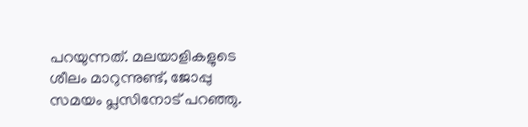പറയുന്നത്. മലയാളികളുടെ ശീലം മാറുന്നുണ്ട്, ജോപ്പു സമയം പ്ലസിനോട് പറഞ്ഞു.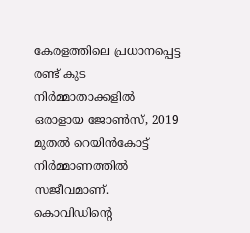കേരളത്തിലെ പ്രധാനപ്പെട്ട രണ്ട് കുട നിര്‍മ്മാതാക്കളില്‍ ഒരാളായ ജോണ്‍സ്, 2019 മുതല്‍ റെയിന്‍കോട്ട് നിര്‍മ്മാണത്തില്‍ സജീവമാണ്. കൊവിഡിന്‍റെ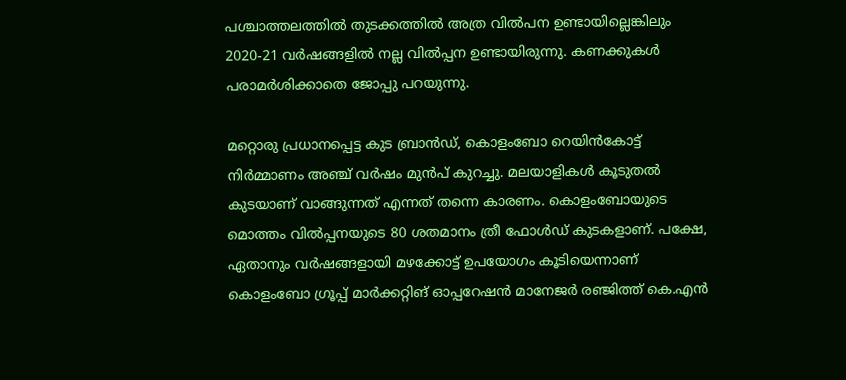പശ്ചാത്തലത്തില്‍ തുടക്കത്തില്‍ അത്ര വില്‍പന ഉണ്ടായില്ലെങ്കിലും 2020-21 വര്‍ഷങ്ങളില്‍ നല്ല വില്‍പ്പന ഉണ്ടായിരുന്നു. കണക്കുകള്‍ പരാമര്‍ശിക്കാതെ ജോപ്പു പറയുന്നു.

മറ്റൊരു പ്രധാനപ്പെട്ട കുട ബ്രാൻഡ്, കൊളംബോ റെയിൻകോട്ട് നിര്‍മ്മാണം അഞ്ച് വര്‍ഷം മുൻപ് കുറച്ചു. മലയാളികള്‍ കൂടുതല്‍ കുടയാണ് വാങ്ങുന്നത് എന്നത് തന്നെ കാരണം. കൊളംബോയുടെ മൊത്തം വിൽപ്പനയുടെ 80 ശതമാനം ത്രീ ഫോള്‍ഡ് കുടകളാണ്. പക്ഷേ, ഏതാനും വര്‍ഷങ്ങളായി മഴക്കോട്ട് ഉപയോഗം കൂടിയെന്നാണ് കൊളംബോ ഗ്രൂപ്പ് മാര്‍ക്കറ്റിങ് ഓപ്പറേഷന്‍ മാനേജര്‍ രഞ്ജിത്ത് കെ.എന്‍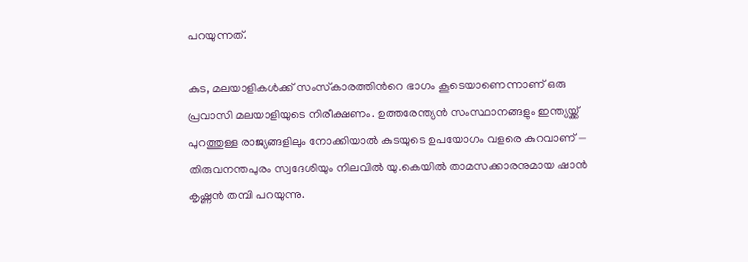പറയുന്നത്.

കുട, മലയാളികള്‍ക്ക് സംസ്‍കാരത്തിന്‍റെ ഭാഗം കൂടെയാണെന്നാണ് ഒരു പ്രവാസി മലയാളിയുടെ നിരീക്ഷണം. ഉത്തരേന്ത്യൻ സംസ്ഥാനങ്ങളും ഇന്ത്യയ്ക്ക് പുറത്തുള്ള രാജ്യങ്ങളിലും നോക്കിയാല്‍ കുടയുടെ ഉപയോഗം വളരെ കുറവാണ് — തിരുവനന്തപുരം സ്വദേശിയും നിലവില്‍ യു.കെയില്‍ താമസക്കാരനുമായ ഷാന്‍ കൃഷ്ണന്‍ തമ്പി പറയുന്നു.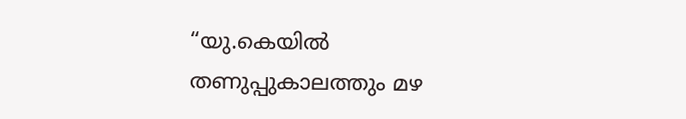“യു.കെയില്‍ തണുപ്പുകാലത്തും മഴ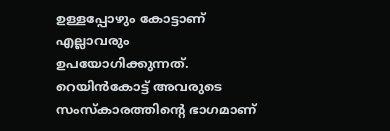ഉള്ളപ്പോഴും കോട്ടാണ് എല്ലാവരും ഉപയോഗിക്കുന്നത്. റെയിന്‍കോട്ട് അവരുടെ സംസ്‌കാരത്തിന്‍റെ ഭാഗമാണ്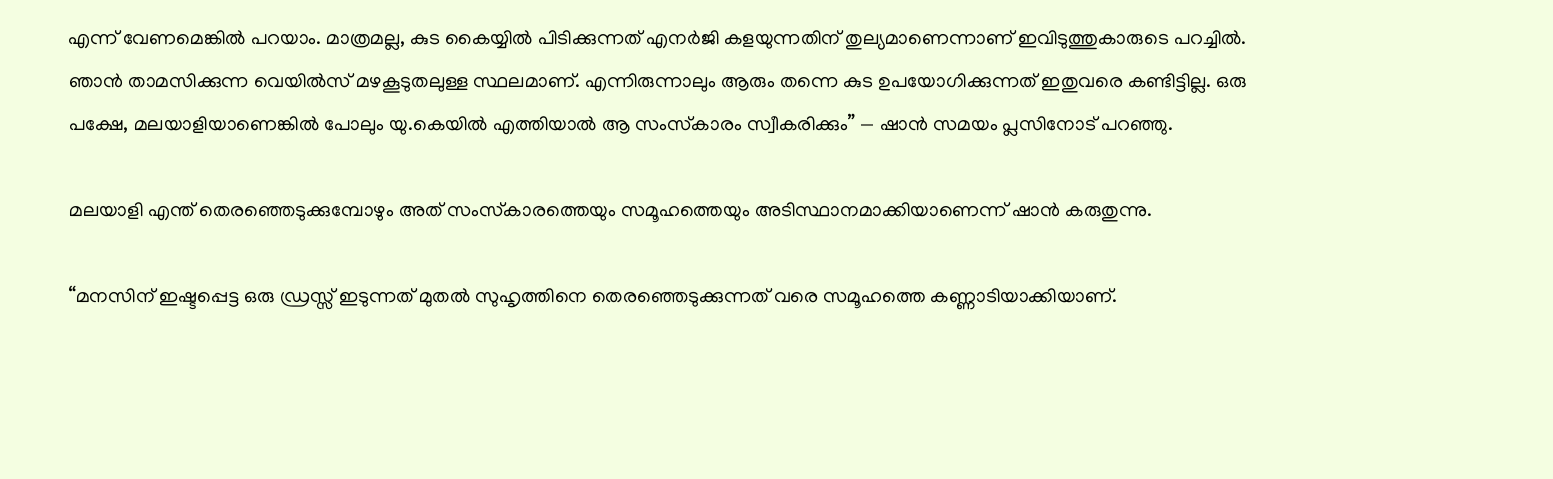എന്ന് വേണമെങ്കില്‍ പറയാം. മാത്രമല്ല, കുട കൈയ്യില്‍ പിടിക്കുന്നത് എനര്‍ജി കളയുന്നതിന് തുല്യമാണെന്നാണ് ഇവിടുത്തുകാരുടെ പറച്ചിൽ. ഞാന്‍ താമസിക്കുന്ന വെയില്‍സ് മഴകൂടുതലുള്ള സ്ഥലമാണ്. എന്നിരുന്നാലും ആരും തന്നെ കുട ഉപയോഗിക്കുന്നത് ഇതുവരെ കണ്ടിട്ടില്ല. ഒരു പക്ഷേ, മലയാളിയാണെങ്കില്‍ പോലും യു.കെയില്‍ എത്തിയാല്‍ ആ സംസ്‌കാരം സ്വീകരിക്കും” — ഷാന്‍ സമയം പ്ലസിനോട് പറഞ്ഞു.

മലയാളി എന്ത് തെരഞ്ഞെടുക്കുമ്പോഴും അത് സംസ്‍കാരത്തെയും സമൂഹത്തെയും അടിസ്ഥാനമാക്കിയാണെന്ന് ഷാൻ കരുതുന്നു.

“മനസിന് ഇഷ്ടപ്പെട്ട ഒരു ഡ്രസ്സ് ഇടുന്നത് മുതല്‍ സുഹൃത്തിനെ തെരഞ്ഞെടുക്കുന്നത് വരെ സമൂഹത്തെ കണ്ണാടിയാക്കിയാണ്.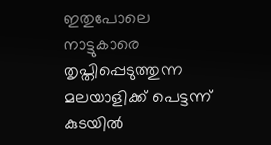ഇതുപോലെ നാട്ടുകാരെ തൃപ്തിപ്പെടുത്തുന്ന മലയാളിക്ക് പെട്ടന്ന് കുടയില്‍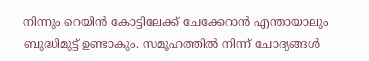നിന്നും റെയിന്‍ കോട്ടിലേക്ക് ചേക്കേറാന്‍ എന്തായാലും ബുദ്ധിമുട്ട് ഉണ്ടാകും. സമൂഹത്തില്‍ നിന്ന് ചോദ്യങ്ങള്‍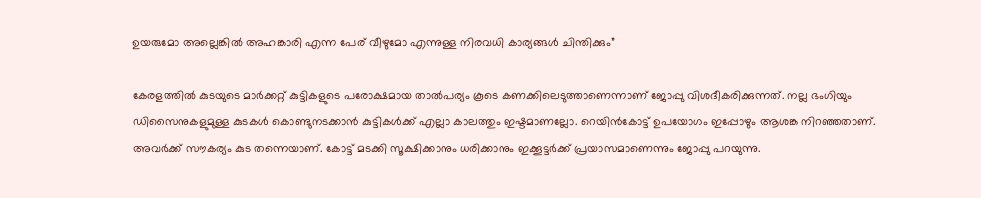ഉയരുമോ അല്ലെങ്കില്‍ അഹങ്കാരി എന്ന പേര് വീഴുമോ എന്നുള്ള നിരവധി കാര്യങ്ങള്‍ ചിന്തിക്കും”

കേരളത്തില്‍ കുടയുടെ മാര്‍ക്കറ്റ് കുട്ടികളുടെ പരോക്ഷമായ താൽപര്യം കൂടെ കണക്കിലെടുത്താണെന്നാണ് ജോപ്പു വിശദീകരിക്കുന്നത്. നല്ല ഭംഗിയും ഡിസൈനുകളുമുള്ള കുടകള്‍ കൊണ്ടുനടക്കാന്‍ കുട്ടികള്‍ക്ക് എല്ലാ കാലത്തും ഇഷ്ടമാണല്ലോ. റെയിൻകോട്ട് ഉപയോഗം ഇപ്പോഴും ആശങ്ക നിറഞ്ഞതാണ്. അവര്‍ക്ക് സൗകര്യം കുട തന്നെയാണ്. കോട്ട് മടക്കി സൂക്ഷിക്കാനും ധരിക്കാനും ഇക്കൂട്ടര്‍ക്ക് പ്രയാസമാണെന്നും ജോപ്പു പറയുന്നു.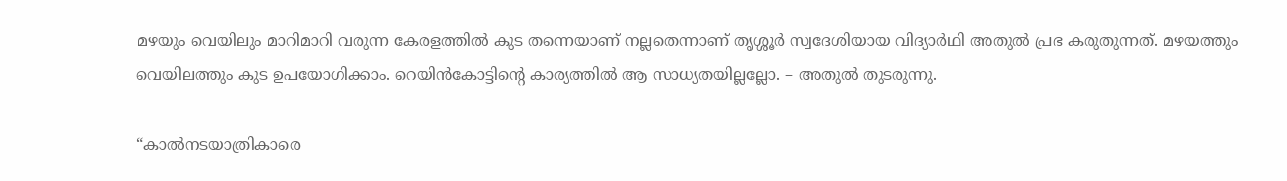മഴയും വെയിലും മാറിമാറി വരുന്ന കേരളത്തില്‍ കുട തന്നെയാണ് നല്ലതെന്നാണ് തൃശ്ശൂര്‍ സ്വദേശിയായ വിദ്യാര്‍ഥി അതുല്‍ പ്രഭ കരുതുന്നത്. മഴയത്തും വെയിലത്തും കുട ഉപയോഗിക്കാം. റെയിൻകോട്ടിന്‍റെ കാര്യത്തില്‍ ആ സാധ്യതയില്ലല്ലോ. – അതുല്‍ തുടരുന്നു.

“കാല്‍നടയാത്രികാരെ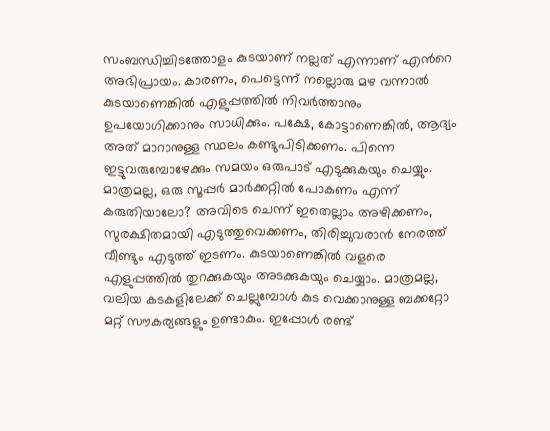സംബന്ധിച്ചിടത്തോളം കുടയാണ് നല്ലത് എന്നാണ് എന്‍റെ അഭിപ്രായം. കാരണം, പെട്ടെന്ന് നല്ലൊരു മഴ വന്നാല്‍ കുടയാണെങ്കില്‍ എളുപ്പത്തില്‍ നിവര്‍ത്താനും ഉപയോഗിക്കാനും സാധിക്കും. പക്ഷേ, കോട്ടാണെങ്കില്‍, ആദ്യം അത് മാറാനുള്ള സ്ഥലം കണ്ടുപിടിക്കണം. പിന്നെ ഇട്ടുവരുമ്പോഴേക്കും സമയം ഒരുപാട് എടുക്കുകയും ചെയ്യും. മാത്രമല്ല, ഒരു സൂപ്പര്‍ മാര്‍ക്കറ്റില്‍ പോകണം എന്ന് കരുതിയാലോ? അവിടെ ചെന്ന് ഇതെല്ലാം അഴിക്കണം, സുരക്ഷിതമായി എടുത്തുവെക്കണം, തിരിച്ചുവരാന്‍ നേരത്ത് വീണ്ടും എടുത്ത് ഇടണം. കുടയാണെങ്കില്‍ വളരെ എളുപ്പത്തില്‍ തുറക്കുകയും അടക്കുകയും ചെയ്യാം. മാത്രമല്ല, വലിയ കടകളിലേക്ക് ചെല്ലുമ്പോള്‍ കുട വെക്കാനുള്ള ബക്കറ്റോ മറ്റ് സൗകര്യങ്ങളും ഉണ്ടാകും. ഇപ്പോള്‍ രണ്ട്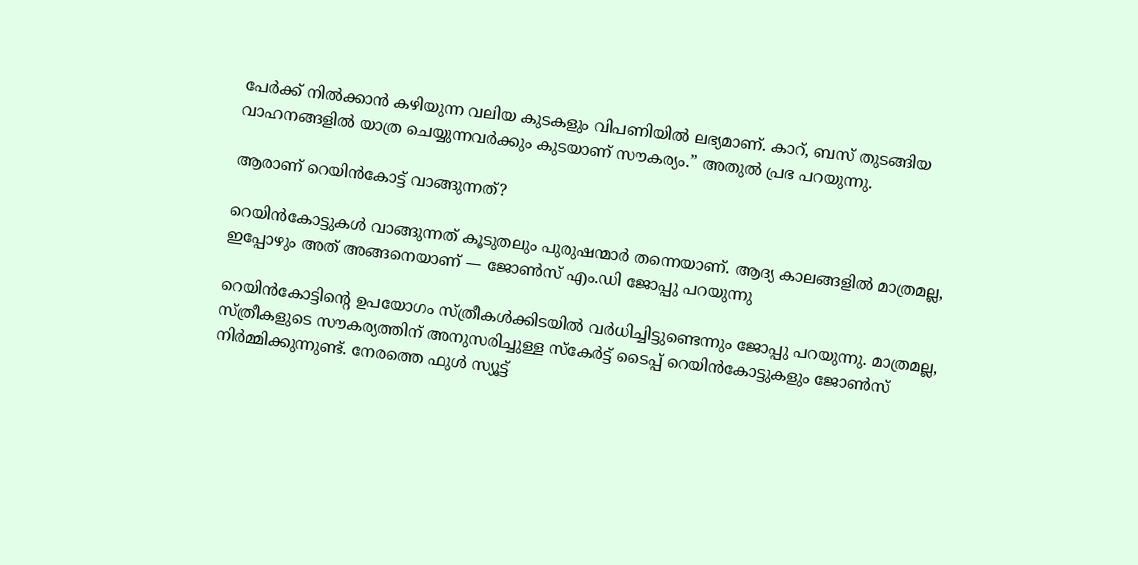പേര്‍ക്ക് നില്‍ക്കാന്‍ കഴിയുന്ന വലിയ കുടകളും വിപണിയില്‍ ലഭ്യമാണ്. കാറ്, ബസ് തുടങ്ങിയ വാഹനങ്ങളില്‍ യാത്ര ചെയ്യുന്നവര്‍ക്കും കുടയാണ് സൗകര്യം.” അതുല്‍ പ്രഭ പറയുന്നു.

ആരാണ് റെയിൻകോട്ട് വാങ്ങുന്നത്?

റെയിന്‍കോട്ടുകള്‍ വാങ്ങുന്നത് കൂടുതലും പുരുഷന്മാര്‍ തന്നെയാണ്. ആദ്യ കാലങ്ങളില്‍ മാത്രമല്ല, ഇപ്പോഴും അത് അങ്ങനെയാണ് — ജോൺസ് എം.ഡി ജോപ്പു പറയുന്നു

റെയിന്‍കോട്ടിന്‍റെ ഉപയോഗം സ്ത്രീകള്‍ക്കിടയില്‍ വര്‍ധിച്ചിട്ടുണ്ടെന്നും ജോപ്പു പറയുന്നു. മാത്രമല്ല, സ്ത്രീകളുടെ സൗകര്യത്തിന് അനുസരിച്ചുള്ള സ്‌കേര്‍ട്ട് ടൈപ്പ് റെയിന്‍കോട്ടുകളും ജോൺസ് നിര്‍മ്മിക്കുന്നുണ്ട്. നേരത്തെ ഫുള്‍ സ്യൂട്ട്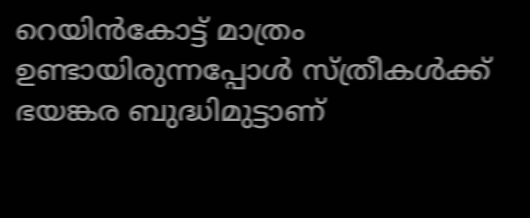റെയിന്‍കോട്ട് മാത്രം ഉണ്ടായിരുന്നപ്പോള്‍ സ്ത്രീകള്‍ക്ക് ഭയങ്കര ബുദ്ധിമുട്ടാണ്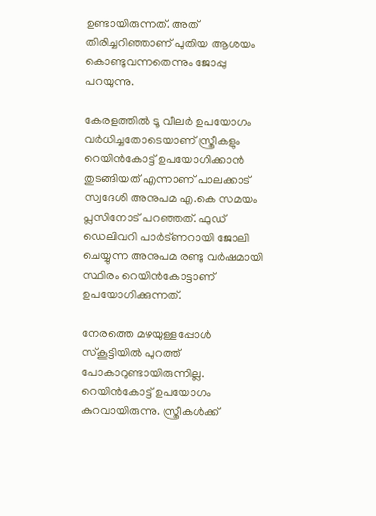ഉണ്ടായിരുന്നത്. അത് തിരിച്ചറിഞ്ഞാണ് പുതിയ ആശയം കൊണ്ടുവന്നതെന്നും ജോപ്പു പറയുന്നു.

കേരളത്തില്‍ ടൂ വീലര്‍ ഉപയോഗം വര്‍ധിച്ചതോടെയാണ് സ്ത്രീകളും റെയിന്‍കോട്ട് ഉപയോഗിക്കാന്‍ തുടങ്ങിയത് എന്നാണ് പാലക്കാട് സ്വദേശി അനുപമ എ.കെ സമയം പ്ലസിനോട് പറഞ്ഞത്. ഫുഡ് ഡെലിവറി പാര്‍ട്‍ണറായി ജോലി ചെയ്യുന്ന അനുപമ രണ്ടു വര്‍ഷമായി സ്ഥിരം റെയിന്‍കോട്ടാണ് ഉപയോഗിക്കുന്നത്.

നേരത്തെ മഴയുള്ളപ്പോള്‍ സ്‌കൂട്ടിയില്‍ പുറത്ത് പോകാറുണ്ടായിരുന്നില്ല. റെയിൻകോട്ട് ഉപയോഗം കുറവായിരുന്നു. സ്ത്രീകള്‍ക്ക്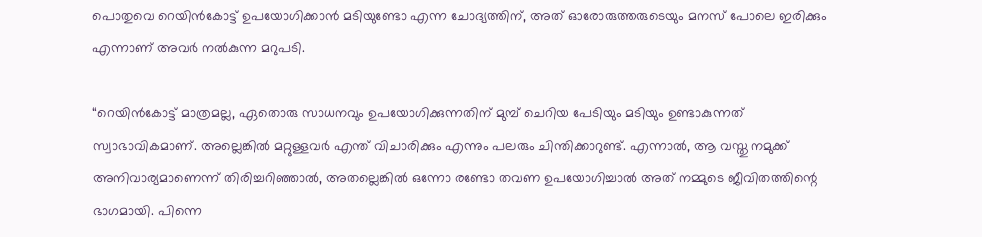പൊതുവെ റെയിന്‍കോട്ട് ഉപയോഗിക്കാന്‍ മടിയുണ്ടോ എന്ന ചോദ്യത്തിന്, അത് ഓരോരുത്തരുടെയും മനസ് പോലെ ഇരിക്കും എന്നാണ് അവര്‍ നൽകുന്ന മറുപടി.

“റെയിന്‍കോട്ട് മാത്രമല്ല, ഏതൊരു സാധനവും ഉപയോഗിക്കുന്നതിന് മുമ്പ് ചെറിയ പേടിയും മടിയും ഉണ്ടാകുന്നത് സ്വാഭാവികമാണ്. അല്ലെങ്കില്‍ മറ്റുള്ളവര്‍ എന്ത് വിചാരിക്കും എന്നും പലരും ചിന്തിക്കാറുണ്ട്. എന്നാല്‍, ആ വസ്തു നമുക്ക് അനിവാര്യമാണെന്ന് തിരിച്ചറിഞ്ഞാല്‍, അതല്ലെങ്കില്‍ ഒന്നോ രണ്ടോ തവണ ഉപയോഗിച്ചാല്‍ അത് നമ്മുടെ ജീവിതത്തിന്റെ ഭാഗമായി. പിന്നെ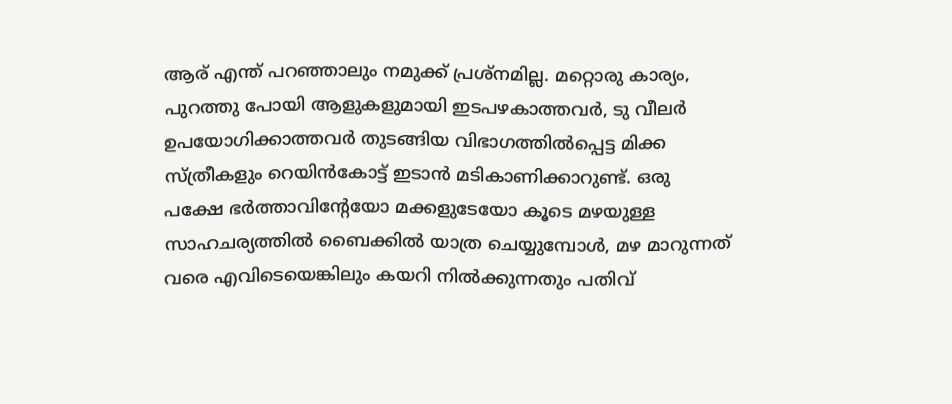ആര് എന്ത് പറഞ്ഞാലും നമുക്ക് പ്രശ്‌നമില്ല. മറ്റൊരു കാര്യം, പുറത്തു പോയി ആളുകളുമായി ഇടപഴകാത്തവര്‍, ടു വീലര്‍ ഉപയോഗിക്കാത്തവര്‍ തുടങ്ങിയ വിഭാഗത്തില്‍പ്പെട്ട മിക്ക സ്ത്രീകളും റെയിന്‍കോട്ട് ഇടാന്‍ മടികാണിക്കാറുണ്ട്. ഒരു പക്ഷേ ഭര്‍ത്താവിന്റേയോ മക്കളുടേയോ കൂടെ മഴയുള്ള സാഹചര്യത്തില്‍ ബൈക്കില്‍ യാത്ര ചെയ്യുമ്പോള്‍, മഴ മാറുന്നത് വരെ എവിടെയെങ്കിലും കയറി നില്‍ക്കുന്നതും പതിവ്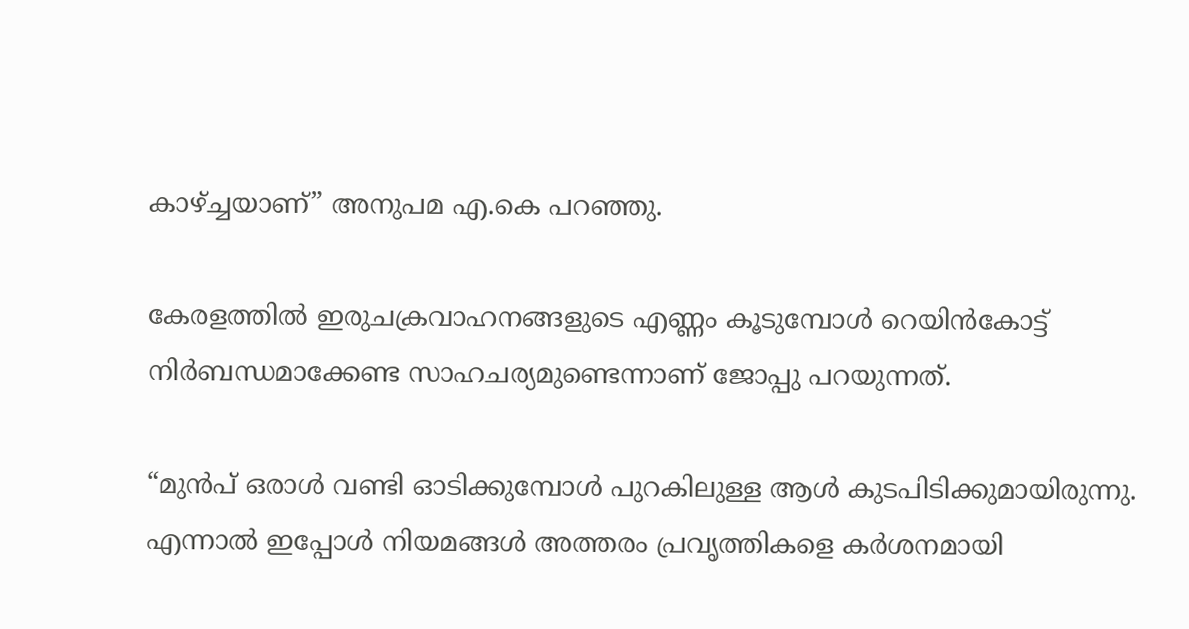കാഴ്ച്ചയാണ്” അനുപമ എ.കെ പറഞ്ഞു.

കേരളത്തില്‍ ഇരുചക്രവാഹനങ്ങളുടെ എണ്ണം കൂടുമ്പോള്‍ റെയിൻകോട്ട് നിര്‍ബന്ധമാക്കേണ്ട സാഹചര്യമുണ്ടെന്നാണ് ജോപ്പു പറയുന്നത്.

“മുൻപ് ഒരാള്‍ വണ്ടി ഓടിക്കുമ്പോള്‍ പുറകിലുള്ള ആള്‍ കുടപിടിക്കുമായിരുന്നു. എന്നാല്‍ ഇപ്പോള്‍ നിയമങ്ങള്‍ അത്തരം പ്രവൃത്തികളെ കര്‍ശനമായി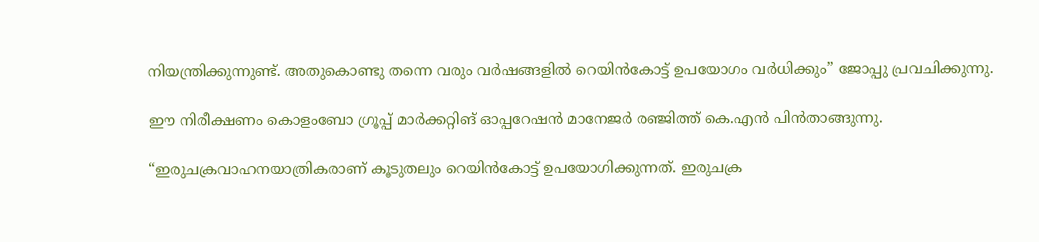നിയന്ത്രിക്കുന്നുണ്ട്. അതുകൊണ്ടു തന്നെ വരും വര്‍ഷങ്ങളില്‍ റെയിന്‍കോട്ട് ഉപയോഗം വര്‍ധിക്കും” ജോപ്പു പ്രവചിക്കുന്നു.

ഈ നിരീക്ഷണം കൊളംബോ ഗ്രൂപ്പ് മാര്‍ക്കറ്റിങ് ഓപ്പറേഷന്‍ മാനേജര്‍ രഞ്ജിത്ത് കെ.എന്‍ പിന്‍താങ്ങുന്നു.

“ഇരുചക്രവാഹനയാത്രികരാണ് കൂടുതലും റെയിൻകോട്ട് ഉപയോഗിക്കുന്നത്. ഇരുചക്ര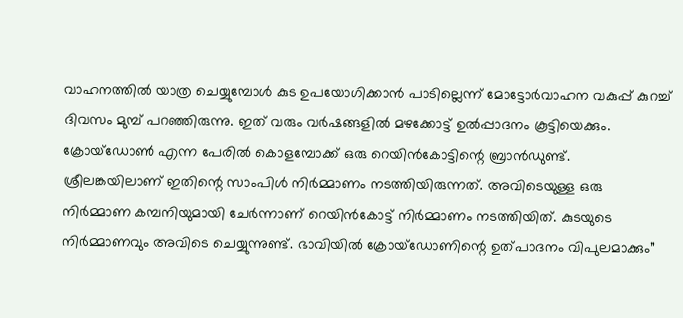വാഹനത്തില്‍ യാത്ര ചെയ്യുമ്പോള്‍ കുട ഉപയോഗിക്കാന്‍ പാടില്ലെന്ന് മോട്ടോര്‍വാഹന വകുപ്പ് കുറച്ച് ദിവസം മുമ്പ് പറഞ്ഞിരുന്നു. ഇത് വരും വര്‍ഷങ്ങളില്‍ മഴക്കോട്ട് ഉൽപ്പാദനം കൂട്ടിയെക്കും. ക്രോയ്‌ഡോണ്‍ എന്ന പേരില്‍ കൊളമ്പോക്ക് ഒരു റെയിന്‍കോട്ടിന്റെ ബ്രാന്‍ഡുണ്ട്. ശ്രീലങ്കയിലാണ് ഇതിന്റെ സാംപിള്‍ നിര്‍മ്മാണം നടത്തിയിരുന്നത്. അവിടെയുള്ള ഒരു നിര്‍മ്മാണ കമ്പനിയുമായി ചേര്‍ന്നാണ് റെയിന്‍കോട്ട് നിര്‍മ്മാണം നടത്തിയിത്. കുടയുടെ നിര്‍മ്മാണവും അവിടെ ചെയ്യുന്നുണ്ട്. ഭാവിയില്‍ ക്രോയ്‌ഡോണിന്റെ ഉത്പാദനം വിപുലമാക്കും”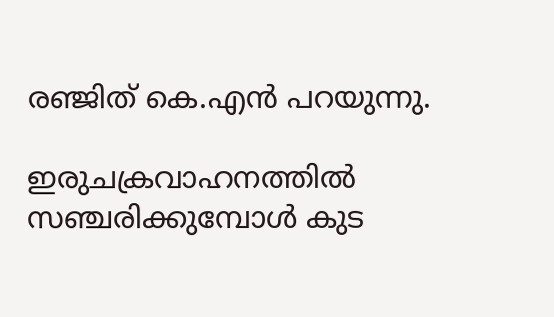രഞ്ജിത് കെ.എൻ പറയുന്നു.

ഇരുചക്രവാഹനത്തില്‍ സഞ്ചരിക്കുമ്പോള്‍ കുട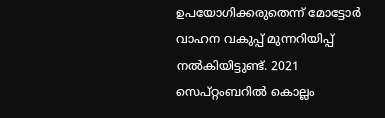ഉപയോഗിക്കരുതെന്ന് മോട്ടോര്‍ വാഹന വകുപ്പ് മുന്നറിയിപ്പ് നല്‍കിയിട്ടുണ്ട്. 2021 സെപ്റ്റംബറില്‍ കൊല്ലം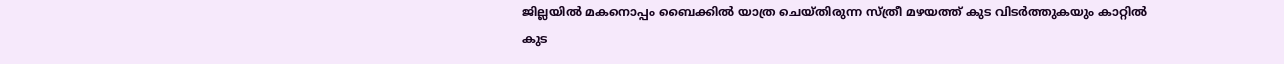ജില്ലയില്‍ മകനൊപ്പം ബൈക്കിൽ യാത്ര ചെയ്‍തിരുന്ന സ്ത്രീ മഴയത്ത് കുട വിടര്‍ത്തുകയും കാറ്റിൽ കുട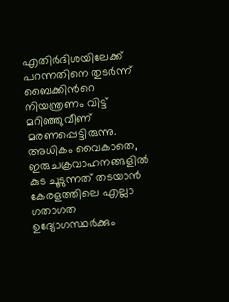എതിര്‍ദിശയിലേക്ക് പറന്നതിനെ തുടര്‍ന്ന് ബൈക്കിന്‍റെ നിയന്ത്രണം വിട്ട് മറിഞ്ഞുവീണ് മരണപ്പെട്ടിരുന്നു. അധികം വൈകാതെ, ഇരുചക്രവാഹനങ്ങളില്‍ കുട ചൂടുന്നത് തടയാന്‍ കേരളത്തിലെ എല്ലാ ഗതാഗത ഉദ്യോഗസ്ഥര്‍ക്കും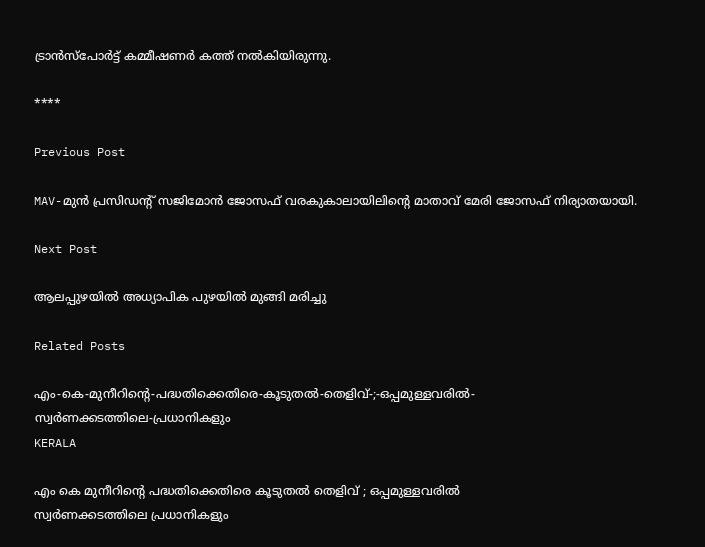ട്രാന്‍സ്‌പോര്‍ട്ട് കമ്മീഷണര്‍ കത്ത് നല്‍കിയിരുന്നു.

****

Previous Post

MAV-മുൻ പ്രസിഡന്റ് സജിമോൻ ജോസഫ് വരകുകാലായിലിന്റെ മാതാവ് മേരി ജോസഫ് നിര്യാതയായി.

Next Post

ആലപ്പുഴയിൽ അധ്യാപിക പുഴയിൽ മുങ്ങി മരിച്ചു

Related Posts

എം-കെ-മുനീറിന്റെ-പദ്ധതിക്കെതിരെ-കൂടുതൽ-തെളിവ്‌-;-ഒപ്പമുള്ളവരിൽ-
സ്വർണക്കടത്തിലെ-പ്രധാനികളും
KERALA

എം കെ മുനീറിന്റെ പദ്ധതിക്കെതിരെ കൂടുതൽ തെളിവ്‌ ; ഒപ്പമുള്ളവരിൽ
സ്വർണക്കടത്തിലെ പ്രധാനികളും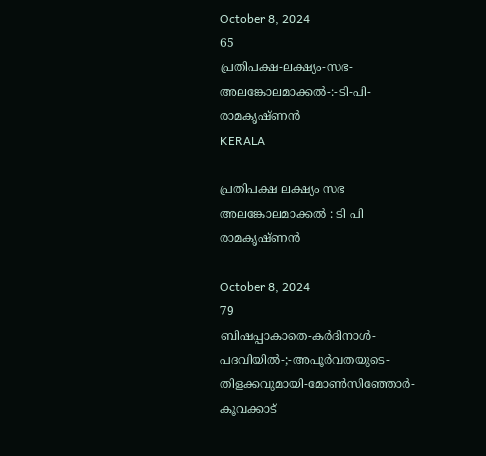October 8, 2024
65
പ്രതിപക്ഷ-ലക്ഷ്യം-സഭ-
അലങ്കോലമാക്കൽ-:-ടി-പി-രാമകൃഷ്‌ണൻ
KERALA

പ്രതിപക്ഷ ലക്ഷ്യം സഭ
അലങ്കോലമാക്കൽ : ടി പി രാമകൃഷ്‌ണൻ

October 8, 2024
79
ബിഷപ്പാകാതെ-കർദിനാൾ-പദവിയിൽ-;-അപൂർവതയുടെ-തിളക്കവുമായി-മോൺസിഞ്ഞോർ-കൂവക്കാട്‌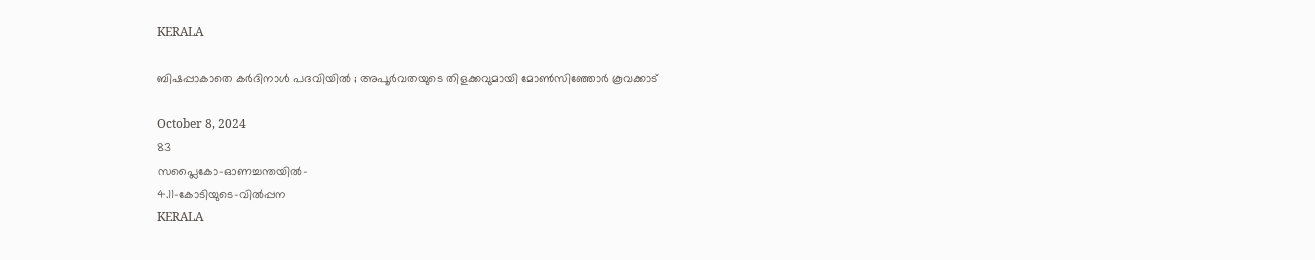KERALA

ബിഷപ്പാകാതെ കർദിനാൾ പദവിയിൽ ; അപൂർവതയുടെ തിളക്കവുമായി മോൺസിഞ്ഞോർ കൂവക്കാട്‌

October 8, 2024
83
സപ്ലൈകോ-ഓണച്ചന്തയിൽ-
4.11-കോടിയുടെ-വിൽപ്പന
KERALA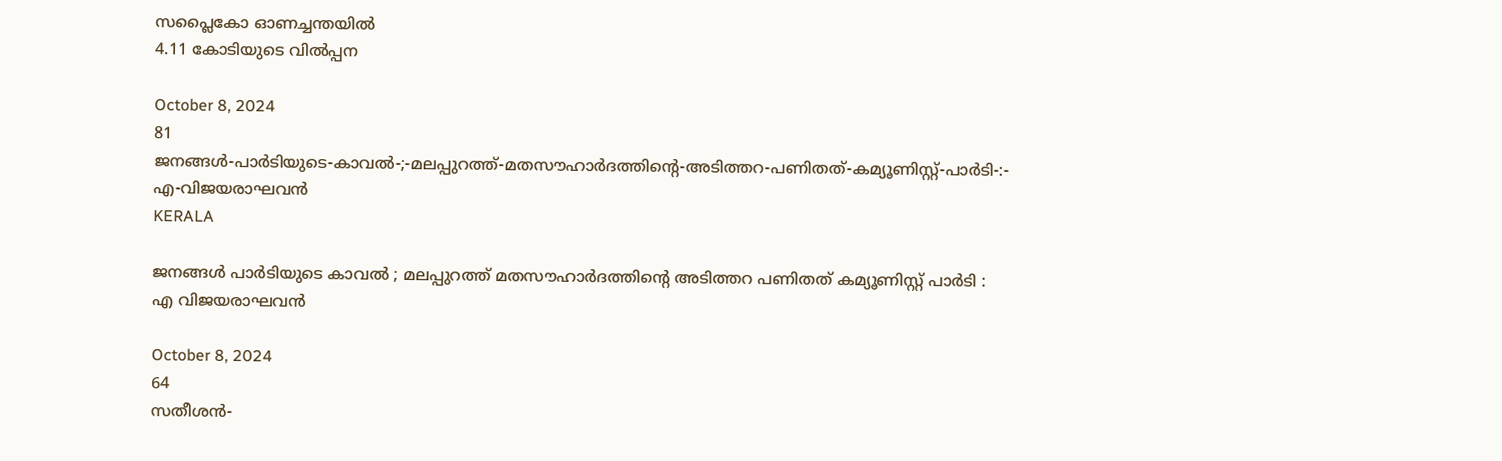സപ്ലൈകോ ഓണച്ചന്തയിൽ
4.11 കോടിയുടെ വിൽപ്പന

October 8, 2024
81
ജനങ്ങൾ-പാർടിയുടെ-കാവൽ-;-മലപ്പുറത്ത്-മതസൗഹാർദത്തിന്റെ-അടിത്തറ-പണിതത്-കമ്യൂണിസ്റ്റ്-പാർടി-:-
എ-വിജയരാഘവൻ
KERALA

ജനങ്ങൾ പാർടിയുടെ കാവൽ ; മലപ്പുറത്ത് മതസൗഹാർദത്തിന്റെ അടിത്തറ പണിതത് കമ്യൂണിസ്റ്റ് പാർടി :
എ വിജയരാഘവൻ

October 8, 2024
64
സതീശൻ-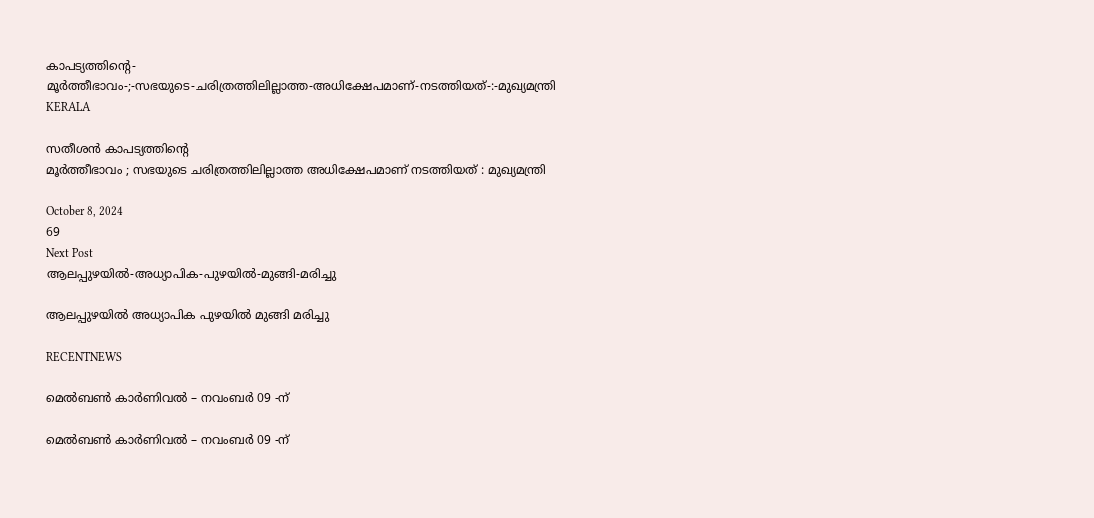കാപട്യത്തിന്റെ-
മൂർത്തീഭാവം-;-സഭയുടെ-ചരിത്രത്തിലില്ലാത്ത-അധിക്ഷേപമാണ്‌-നടത്തിയത്‌-:-മുഖ്യമന്ത്രി
KERALA

സതീശൻ കാപട്യത്തിന്റെ
മൂർത്തീഭാവം ; സഭയുടെ ചരിത്രത്തിലില്ലാത്ത അധിക്ഷേപമാണ്‌ നടത്തിയത്‌ : മുഖ്യമന്ത്രി

October 8, 2024
69
Next Post
ആലപ്പുഴയിൽ-അധ്യാപിക-പുഴയിൽ-മുങ്ങി-മരിച്ചു

ആലപ്പുഴയിൽ അധ്യാപിക പുഴയിൽ മുങ്ങി മരിച്ചു

RECENTNEWS

മെൽബൺ കാർണിവൽ – നവംബർ 09 -ന്

മെൽബൺ കാർണിവൽ – നവംബർ 09 -ന്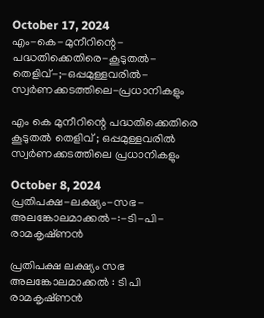October 17, 2024
എം-കെ-മുനീറിന്റെ-പദ്ധതിക്കെതിരെ-കൂടുതൽ-തെളിവ്‌-;-ഒപ്പമുള്ളവരിൽ-
സ്വർണക്കടത്തിലെ-പ്രധാനികളും

എം കെ മുനീറിന്റെ പദ്ധതിക്കെതിരെ കൂടുതൽ തെളിവ്‌ ; ഒപ്പമുള്ളവരിൽ
സ്വർണക്കടത്തിലെ പ്രധാനികളും

October 8, 2024
പ്രതിപക്ഷ-ലക്ഷ്യം-സഭ-
അലങ്കോലമാക്കൽ-:-ടി-പി-രാമകൃഷ്‌ണൻ

പ്രതിപക്ഷ ലക്ഷ്യം സഭ
അലങ്കോലമാക്കൽ : ടി പി രാമകൃഷ്‌ണൻ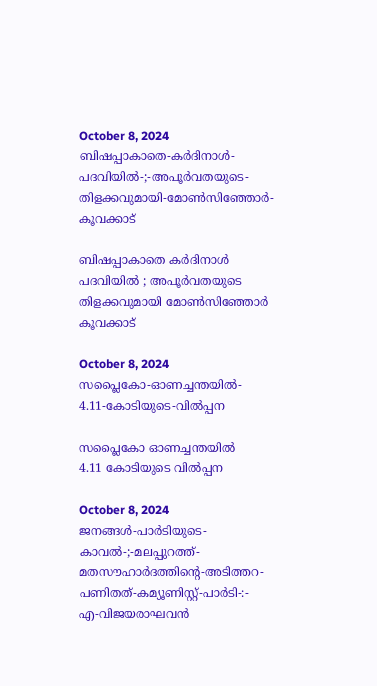October 8, 2024
ബിഷപ്പാകാതെ-കർദിനാൾ-പദവിയിൽ-;-അപൂർവതയുടെ-തിളക്കവുമായി-മോൺസിഞ്ഞോർ-കൂവക്കാട്‌

ബിഷപ്പാകാതെ കർദിനാൾ പദവിയിൽ ; അപൂർവതയുടെ തിളക്കവുമായി മോൺസിഞ്ഞോർ കൂവക്കാട്‌

October 8, 2024
സപ്ലൈകോ-ഓണച്ചന്തയിൽ-
4.11-കോടിയുടെ-വിൽപ്പന

സപ്ലൈകോ ഓണച്ചന്തയിൽ
4.11 കോടിയുടെ വിൽപ്പന

October 8, 2024
ജനങ്ങൾ-പാർടിയുടെ-കാവൽ-;-മലപ്പുറത്ത്-മതസൗഹാർദത്തിന്റെ-അടിത്തറ-പണിതത്-കമ്യൂണിസ്റ്റ്-പാർടി-:-
എ-വിജയരാഘവൻ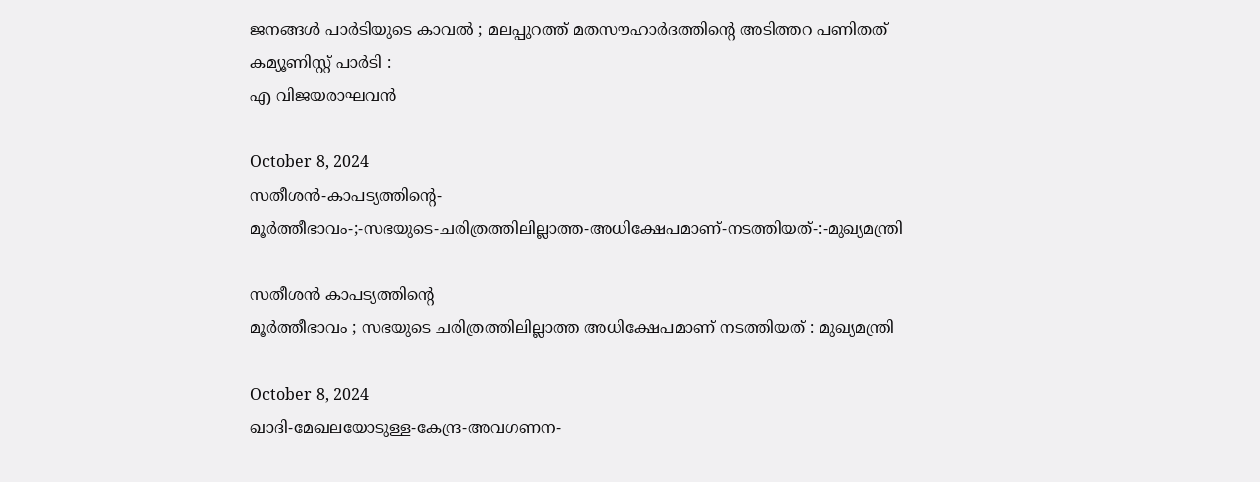ജനങ്ങൾ പാർടിയുടെ കാവൽ ; മലപ്പുറത്ത് മതസൗഹാർദത്തിന്റെ അടിത്തറ പണിതത് കമ്യൂണിസ്റ്റ് പാർടി :
എ വിജയരാഘവൻ

October 8, 2024
സതീശൻ-കാപട്യത്തിന്റെ-
മൂർത്തീഭാവം-;-സഭയുടെ-ചരിത്രത്തിലില്ലാത്ത-അധിക്ഷേപമാണ്‌-നടത്തിയത്‌-:-മുഖ്യമന്ത്രി

സതീശൻ കാപട്യത്തിന്റെ
മൂർത്തീഭാവം ; സഭയുടെ ചരിത്രത്തിലില്ലാത്ത അധിക്ഷേപമാണ്‌ നടത്തിയത്‌ : മുഖ്യമന്ത്രി

October 8, 2024
ഖാദി-മേഖലയോടുള്ള-കേന്ദ്ര-അവഗണന-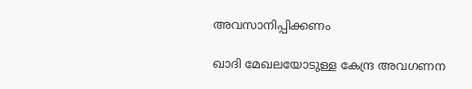അവസാനിപ്പിക്കണം

ഖാദി മേഖലയോടുള്ള കേന്ദ്ര അവഗണന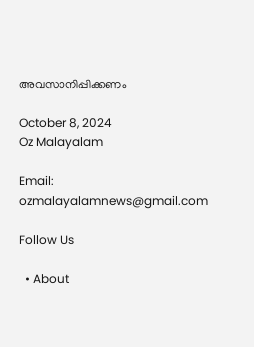അവസാനിപ്പിക്കണം

October 8, 2024
Oz Malayalam

Email: ozmalayalamnews@gmail.com

Follow Us

  • About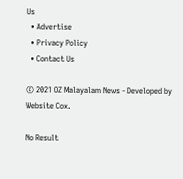Us
  • Advertise
  • Privacy Policy
  • Contact Us

© 2021 OZ Malayalam News - Developed by Website Cox.

No Result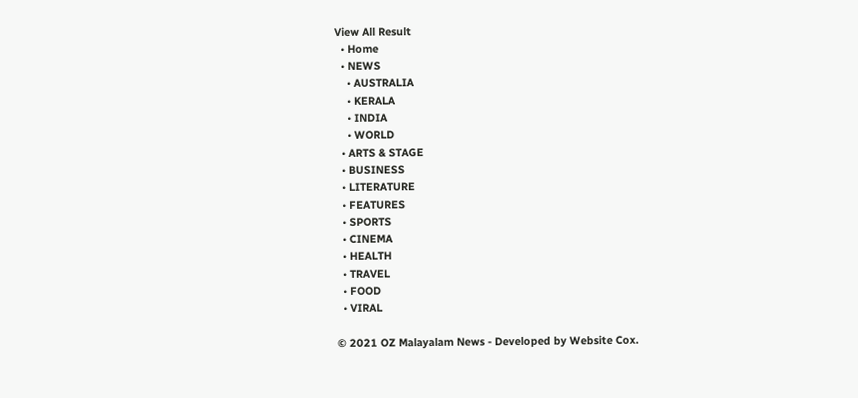View All Result
  • Home
  • NEWS
    • AUSTRALIA
    • KERALA
    • INDIA
    • WORLD
  • ARTS & STAGE
  • BUSINESS
  • LITERATURE
  • FEATURES
  • SPORTS
  • CINEMA
  • HEALTH
  • TRAVEL
  • FOOD
  • VIRAL

© 2021 OZ Malayalam News - Developed by Website Cox.